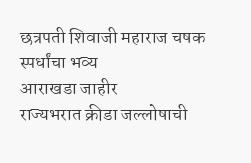छत्रपती शिवाजी महाराज चषक स्पर्धांचा भव्य
आराखडा जाहीर
राज्यभरात क्रीडा जल्लोषाची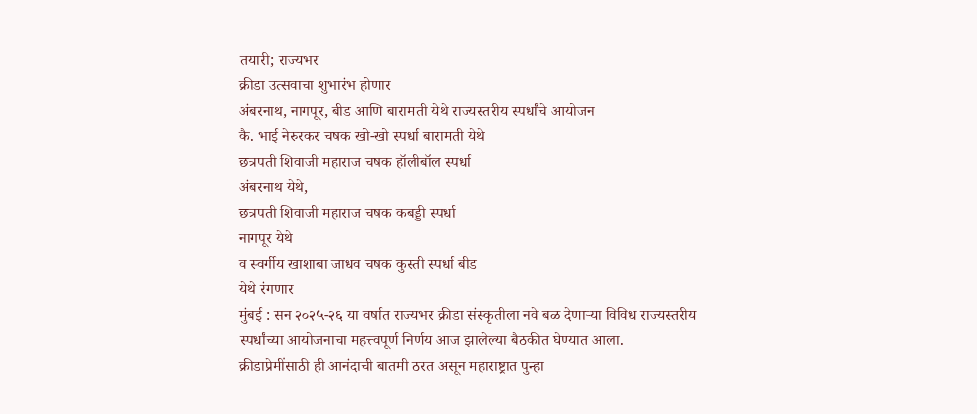तयारी; राज्यभर
क्रीडा उत्सवाचा शुभारंभ होणार
अंबरनाथ, नागपूर, बीड आणि बारामती येथे राज्यस्तरीय स्पर्धांचे आयोजन
कै. भाई नेरुरकर चषक खो-खो स्पर्धा बारामती येथे
छत्रपती शिवाजी महाराज चषक हॉलीबॉल स्पर्धा
अंबरनाथ येथे,
छत्रपती शिवाजी महाराज चषक कबड्डी स्पर्धा
नागपूर येथे
व स्वर्गीय खाशाबा जाधव चषक कुस्ती स्पर्धा बीड
येथे रंगणार
मुंबई : सन २०२५-२६ या वर्षात राज्यभर क्रीडा संस्कृतीला नवे बळ देणाऱ्या विविध राज्यस्तरीय
स्पर्धांच्या आयोजनाचा महत्त्वपूर्ण निर्णय आज झालेल्या बैठकीत घेण्यात आला.
क्रीडाप्रेमींसाठी ही आनंदाची बातमी ठरत असून महाराष्ट्रात पुन्हा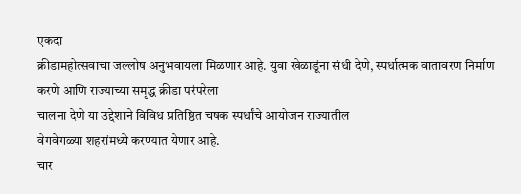एकदा
क्रीडामहोत्सवाचा जल्लोष अनुभवायला मिळणार आहे. युवा खेळाडूंना संधी देणे, स्पर्धात्मक वातावरण निर्माण करणे आणि राज्याच्या समृद्ध क्रीडा परंपरेला
चालना देणे या उद्देशाने विविध प्रतिष्ठित चषक स्पर्धांचे आयोजन राज्यातील
वेगवेगळ्या शहरांमध्ये करण्यात येणार आहे.
चार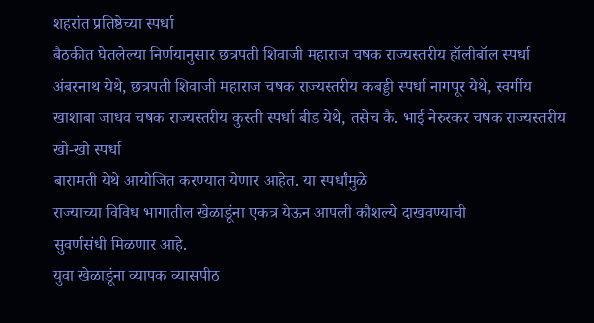शहरांत प्रतिष्ठेच्या स्पर्धा
बैठकीत घेतलेल्या निर्णयानुसार छत्रपती शिवाजी महाराज चषक राज्यस्तरीय हॉलीबॉल स्पर्धा अंबरनाथ येथे, छत्रपती शिवाजी महाराज चषक राज्यस्तरीय कबड्डी स्पर्धा नागपूर येथे, स्वर्गीय खाशाबा जाधव चषक राज्यस्तरीय कुस्ती स्पर्धा बीड येथे, तसेच कै. भाई नेरुरकर चषक राज्यस्तरीय खो-खो स्पर्धा
बारामती येथे आयोजित करण्यात येणार आहेत. या स्पर्धांमुळे
राज्याच्या विविध भागातील खेळाडूंना एकत्र येऊन आपली कौशल्ये दाखवण्याची
सुवर्णसंधी मिळणार आहे.
युवा खेळाडूंना व्यापक व्यासपीठ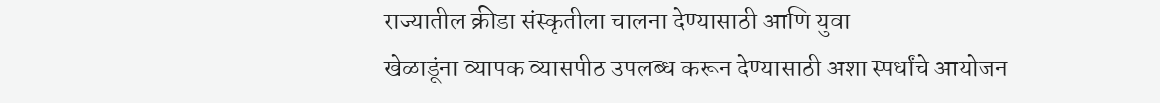राज्यातील क्रीडा संस्कृतीला चालना देण्यासाठी आणि युवा
खेळाडूंना व्यापक व्यासपीठ उपलब्ध करून देण्यासाठी अशा स्पर्धांचे आयोजन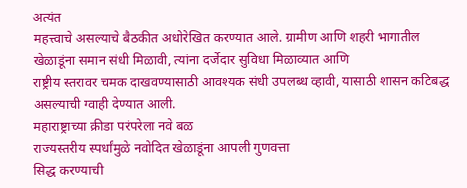अत्यंत
महत्त्वाचे असल्याचे बैठकीत अधोरेखित करण्यात आले. ग्रामीण आणि शहरी भागातील
खेळाडूंना समान संधी मिळावी, त्यांना दर्जेदार सुविधा मिळाव्यात आणि
राष्ट्रीय स्तरावर चमक दाखवण्यासाठी आवश्यक संधी उपलब्ध व्हावी, यासाठी शासन कटिबद्ध असल्याची ग्वाही देण्यात आली.
महाराष्ट्राच्या क्रीडा परंपरेला नवे बळ
राज्यस्तरीय स्पर्धांमुळे नवोदित खेळाडूंना आपली गुणवत्ता
सिद्ध करण्याची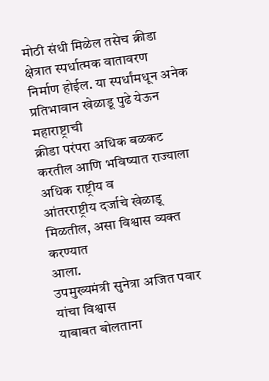मोठी संधी मिळेल तसेच क्रीडा क्षेत्रात स्पर्धात्मक वातावरण
निर्माण होईल. या स्पर्धांमधून अनेक प्रतिभावान खेळाडू पुढे येऊन महाराष्ट्राची
क्रीडा परंपरा अधिक बळकट करतील आणि भविष्यात राज्याला अधिक राष्ट्रीय व
आंतरराष्ट्रीय दर्जाचे खेळाडू मिळतील, असा विश्वास व्यक्त करण्यात
आला.
उपमुख्यमंत्री सुनेत्रा अजित पवार यांचा विश्वास
याबाबत बोलताना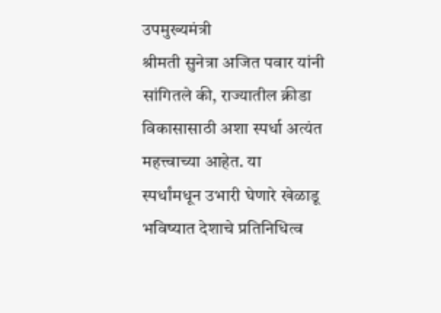उपमुख्यमंत्री
श्रीमती सुनेत्रा अजित पवार यांनी सांगितले की, राज्यातील क्रीडा विकासासाठी अशा स्पर्धा अत्यंत महत्त्वाच्या आहेत. या
स्पर्धांमधून उभारी घेणारे खेळाडू भविष्यात देशाचे प्रतिनिधित्व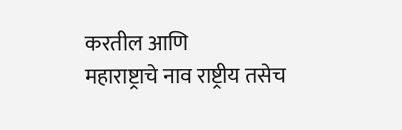करतील आणि
महाराष्ट्राचे नाव राष्ट्रीय तसेच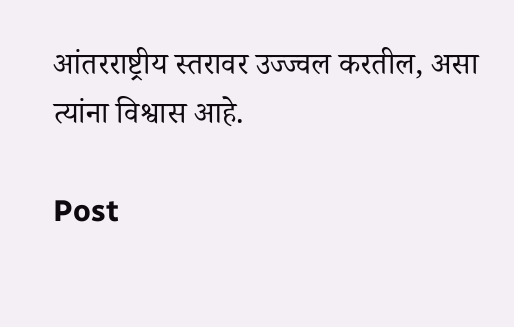आंतरराष्ट्रीय स्तरावर उज्ज्वल करतील, असा त्यांना विश्वास आहे.

Post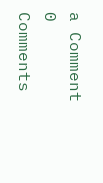a Comment
0 Comments